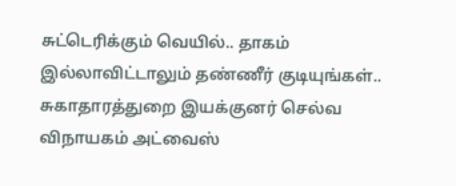சுட்டெரிக்கும் வெயில்.. தாகம் இல்லாவிட்டாலும் தண்ணீர் குடியுங்கள்.. சுகாதாரத்துறை இயக்குனர் செல்வ விநாயகம் அட்வைஸ்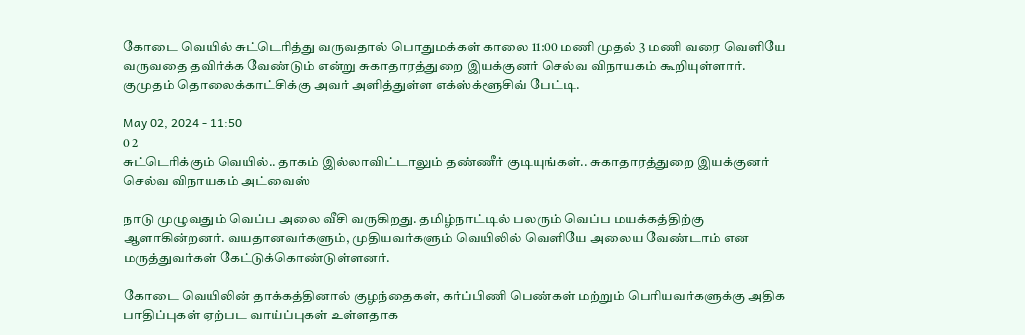கோடை வெயில் சுட்டெரித்து வருவதால் பொதுமக்கள் காலை 11:00 மணி முதல் 3 மணி வரை வெளியே வருவதை தவிர்க்க வேண்டும் என்று சுகாதாரத்துறை இயக்குனர் செல்வ விநாயகம் கூறியுள்ளார். குமுதம் தொலைக்காட்சிக்கு அவர் அளித்துள்ள எக்ஸ்க்ளூசிவ் பேட்டி.

May 02, 2024 - 11:50
0 2
சுட்டெரிக்கும் வெயில்.. தாகம் இல்லாவிட்டாலும் தண்ணீர் குடியுங்கள்.. சுகாதாரத்துறை இயக்குனர் செல்வ விநாயகம் அட்வைஸ்

நாடு முழுவதும் வெப்ப அலை வீசி வருகிறது. தமிழ்நாட்டில் பலரும் வெப்ப மயக்கத்திற்கு ஆளாகின்றனர். வயதானவர்களும், முதியவர்களும் வெயிலில் வெளியே அலைய வேண்டாம் என மருத்துவர்கள் கேட்டுக்கொண்டுள்ளனர்.

கோடை வெயிலின் தாக்கத்தினால் குழந்தைகள், கர்ப்பிணி பெண்கள் மற்றும் பெரியவர்களுக்கு அதிக பாதிப்புகள் ஏற்பட வாய்ப்புகள் உள்ளதாக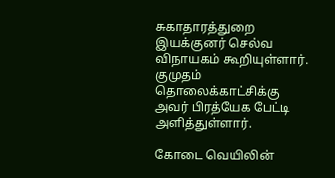சுகாதாரத்துறை இயக்குனர் செல்வ விநாயகம் கூறியுள்ளார். குமுதம் தொலைக்காட்சிக்கு அவர் பிரத்யேக பேட்டி அளித்துள்ளார்.

கோடை வெயிலின்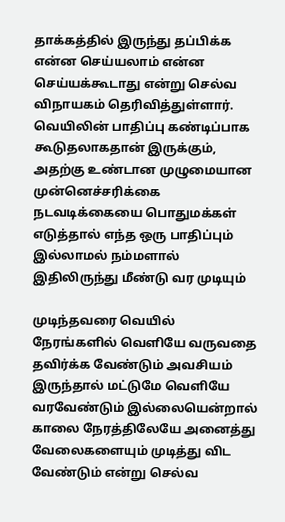தாக்கத்தில் இருந்து தப்பிக்க என்ன செய்யலாம் என்ன செய்யக்கூடாது என்று செல்வ விநாயகம் தெரிவித்துள்ளார். வெயிலின் பாதிப்பு கண்டிப்பாக கூடுதலாகதான் இருக்கும், அதற்கு உண்டான முழுமையான முன்னெச்சரிக்கை நடவடிக்கையை பொதுமக்கள் எடுத்தால் எந்த ஒரு பாதிப்பும் இல்லாமல் நம்மளால் இதிலிருந்து மீண்டு வர முடியும்

முடிந்தவரை வெயில் நேரங்களில் வெளியே வருவதை தவிர்க்க வேண்டும் அவசியம் இருந்தால் மட்டுமே வெளியே வரவேண்டும் இல்லையென்றால் காலை நேரத்திலேயே அனைத்து வேலைகளையும் முடித்து விட வேண்டும் என்று செல்வ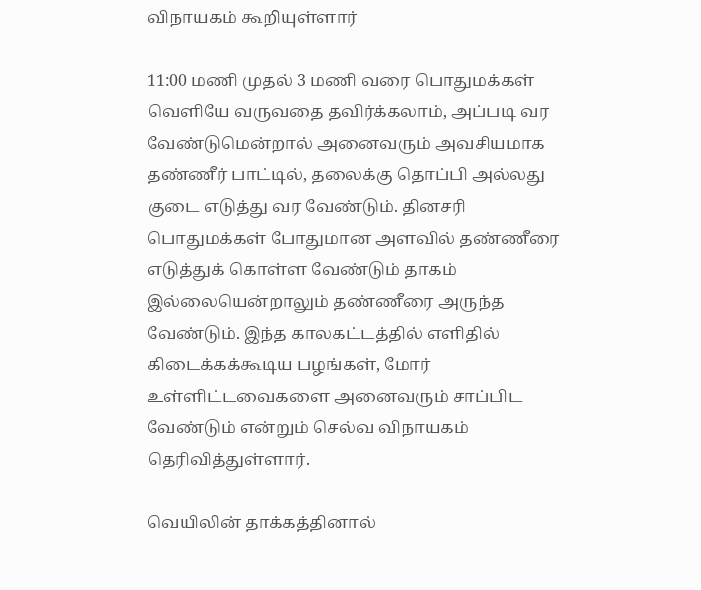விநாயகம் கூறியுள்ளார்

11:00 மணி முதல் 3 மணி வரை பொதுமக்கள் வெளியே வருவதை தவிர்க்கலாம், அப்படி வர வேண்டுமென்றால் அனைவரும் அவசியமாக தண்ணீர் பாட்டில், தலைக்கு தொப்பி அல்லது குடை எடுத்து வர வேண்டும். தினசரி பொதுமக்கள் போதுமான அளவில் தண்ணீரை எடுத்துக் கொள்ள வேண்டும் தாகம் இல்லையென்றாலும் தண்ணீரை அருந்த வேண்டும். இந்த காலகட்டத்தில் எளிதில் கிடைக்கக்கூடிய பழங்கள், மோர் உள்ளிட்டவைகளை அனைவரும் சாப்பிட  வேண்டும் என்றும் செல்வ விநாயகம் தெரிவித்துள்ளார்.

வெயிலின் தாக்கத்தினால்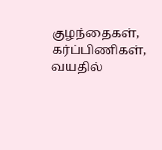குழந்தைகள், கர்ப்பிணிகள், வயதில்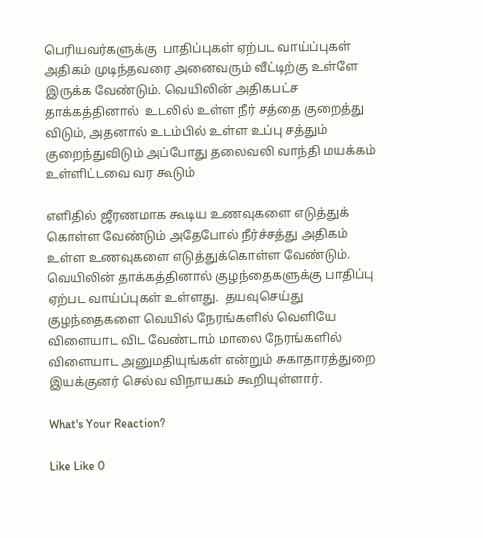பெரியவர்களுக்கு  பாதிப்புகள் ஏற்பட வாய்ப்புகள் அதிகம் முடிந்தவரை அனைவரும் வீட்டிற்கு உள்ளே இருக்க வேண்டும். வெயிலின் அதிகபட்ச தாக்கத்தினால்  உடலில் உள்ள நீர் சத்தை குறைத்து விடும், அதனால் உடம்பில் உள்ள உப்பு சத்தும் குறைந்துவிடும் அப்போது தலைவலி வாந்தி மயக்கம் உள்ளிட்டவை வர கூடும்

எளிதில் ஜீரணமாக கூடிய உணவுகளை எடுத்துக் கொள்ள வேண்டும் அதேபோல் நீர்ச்சத்து அதிகம் உள்ள உணவுகளை எடுத்துக்கொள்ள வேண்டும். வெயிலின் தாக்கத்தினால் குழந்தைகளுக்கு பாதிப்பு ஏற்பட வாய்ப்புகள் உள்ளது.  தயவுசெய்து குழந்தைகளை வெயில் நேரங்களில் வெளியே விளையாட விட வேண்டாம் மாலை நேரங்களில் விளையாட அனுமதியுங்கள் என்றும் சுகாதாரத்துறை இயக்குனர் செல்வ விநாயகம் கூறியுள்ளார்.

What's Your Reaction?

Like Like 0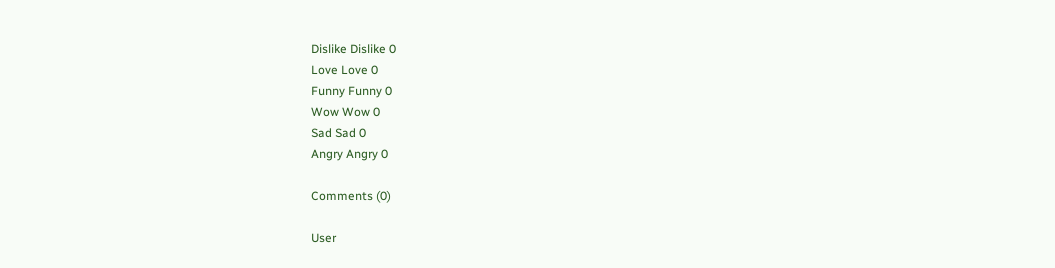Dislike Dislike 0
Love Love 0
Funny Funny 0
Wow Wow 0
Sad Sad 0
Angry Angry 0

Comments (0)

User